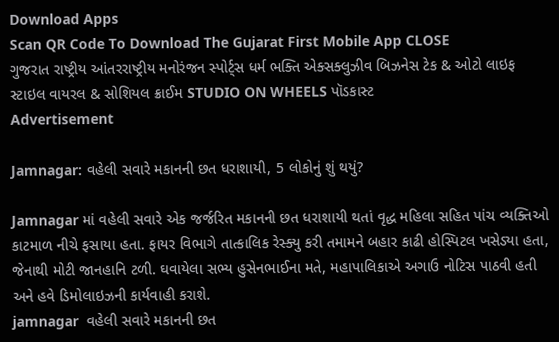Download Apps
Scan QR Code To Download The Gujarat First Mobile App CLOSE
ગુજરાત રાષ્ટ્રીય આંતરરાષ્ટ્રીય મનોરંજન સ્પોર્ટ્સ ધર્મ ભક્તિ એક્સક્લુઝીવ બિઝનેસ ટેક & ઓટો લાઇફ સ્ટાઇલ વાયરલ & સોશિયલ ક્રાઈમ STUDIO ON WHEELS પૉડકાસ્ટ
Advertisement

Jamnagar: વહેલી સવારે મકાનની છત ધરાશાયી, 5 લોકોનું શું થયું?

Jamnagar માં વહેલી સવારે એક જર્જરિત મકાનની છત ધરાશાયી થતાં વૃદ્ધ મહિલા સહિત પાંચ વ્યક્તિઓ કાટમાળ નીચે ફસાયા હતા. ફાયર વિભાગે તાત્કાલિક રેસ્ક્યુ કરી તમામને બહાર કાઢી હોસ્પિટલ ખસેડ્યા હતા, જેનાથી મોટી જાનહાનિ ટળી. ઘવાયેલા સભ્ય હુસેનભાઈના મતે, મહાપાલિકાએ અગાઉ નોટિસ પાઠવી હતી અને હવે ડિમોલાઇઝની કાર્યવાહી કરાશે.
jamnagar  વહેલી સવારે મકાનની છત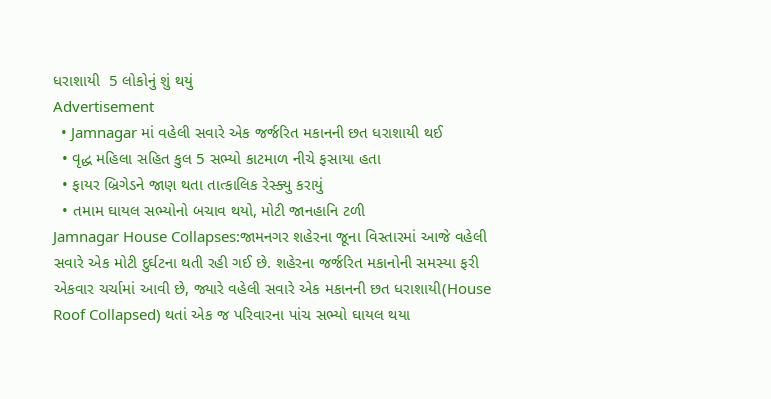ધરાશાયી  5 લોકોનું શું થયું
Advertisement
  • Jamnagar માં વહેલી સવારે એક જર્જરિત મકાનની છત ધરાશાયી થઈ
  • વૃદ્ધ મહિલા સહિત કુલ 5 સભ્યો કાટમાળ નીચે ફસાયા હતા
  • ફાયર બ્રિગેડને જાણ થતા તાત્કાલિક રેસ્ક્યુ કરાયું
  • તમામ ઘાયલ સભ્યોનો બચાવ થયો, મોટી જાનહાનિ ટળી
Jamnagar House Collapses:જામનગર શહેરના જૂના વિસ્તારમાં આજે વહેલી સવારે એક મોટી દુર્ઘટના થતી રહી ગઈ છે. શહેરના જર્જરિત મકાનોની સમસ્યા ફરી એકવાર ચર્ચામાં આવી છે, જ્યારે વહેલી સવારે એક મકાનની છત ધરાશાયી(House Roof Collapsed) થતાં એક જ પરિવારના પાંચ સભ્યો ઘાયલ થયા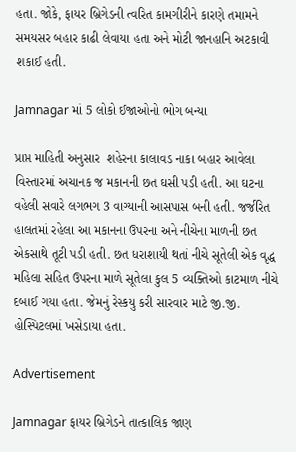હતા. જોકે, ફાયર બ્રિગેડની ત્વરિત કામગીરીને કારણે તમામને સમયસર બહાર કાઢી લેવાયા હતા અને મોટી જાનહાનિ અટકાવી શકાઈ હતી.

Jamnagar માં 5 લોકો ઈજાઓનો ભોગ બન્યા

પ્રાપ્ત માહિતી અનુસાર  શહેરના કાલાવડ નાકા બહાર આવેલા વિસ્તારમાં અચાનક જ મકાનની છત ઘસી પડી હતી. આ ઘટના વહેલી સવારે લગભગ 3 વાગ્યાની આસપાસ બની હતી. જર્જરિત હાલતમાં રહેલા આ મકાનના ઉપરના અને નીચેના માળની છત એકસાથે તૂટી પડી હતી. છત ધરાશાયી થતાં નીચે સૂતેલી એક વૃદ્ધ મહિલા સહિત ઉપરના માળે સૂતેલા કુલ 5 વ્યક્તિઓ કાટમાળ નીચે દબાઈ ગયા હતા. જેમનું રેસ્કયુ કરી સારવાર માટે જી.જી. હોસ્પિટલમાં ખસેડાયા હતા.

Advertisement

Jamnagar ફાયર બ્રિગેડને તાત્કાલિક જાણ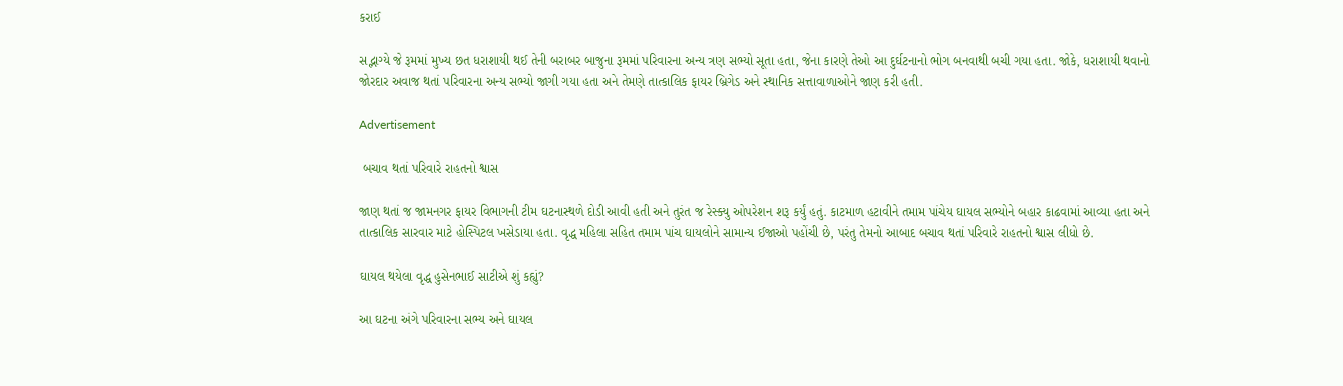કરાઈ

સદ્ભાગ્યે જે રૂમમાં મુખ્ય છત ધરાશાયી થઈ તેની બરાબર બાજુના રૂમમાં પરિવારના અન્ય ત્રણ સભ્યો સૂતા હતા, જેના કારણે તેઓ આ દુર્ઘટનાનો ભોગ બનવાથી બચી ગયા હતા. જોકે, ધરાશાયી થવાનો જોરદાર અવાજ થતાં પરિવારના અન્ય સભ્યો જાગી ગયા હતા અને તેમણે તાત્કાલિક ફાયર બ્રિગેડ અને સ્થાનિક સત્તાવાળાઓને જાણ કરી હતી.

Advertisement

 બચાવ થતાં પરિવારે રાહતનો શ્વાસ

જાણ થતાં જ જામનગર ફાયર વિભાગની ટીમ ઘટનાસ્થળે દોડી આવી હતી અને તુરંત જ રેસ્ક્યુ ઓપરેશન શરૂ કર્યું હતું. કાટમાળ હટાવીને તમામ પાંચેય ઘાયલ સભ્યોને બહાર કાઢવામાં આવ્યા હતા અને તાત્કાલિક સારવાર માટે હોસ્પિટલ ખસેડાયા હતા. વૃદ્ધ મહિલા સહિત તમામ પાંચ ઘાયલોને સામાન્ય ઈજાઓ પહોંચી છે, પરંતુ તેમનો આબાદ બચાવ થતાં પરિવારે રાહતનો શ્વાસ લીધો છે.

ઘાયલ થયેલા વૃદ્ધ હુસેનભાઈ સાટીએ શું કહ્યું?

આ ઘટના અંગે પરિવારના સભ્ય અને ઘાયલ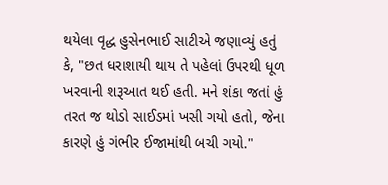થયેલા વૃદ્ધ હુસેનભાઈ સાટીએ જણાવ્યું હતું કે, "છત ધરાશાયી થાય તે પહેલાં ઉપરથી ધૂળ ખરવાની શરૂઆત થઈ હતી. મને શંકા જતાં હું તરત જ થોડો સાઈડમાં ખસી ગયો હતો, જેના કારણે હું ગંભીર ઈજામાંથી બચી ગયો."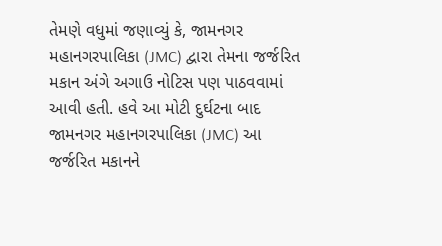તેમણે વધુમાં જણાવ્યું કે, જામનગર મહાનગરપાલિકા (JMC) દ્વારા તેમના જર્જરિત મકાન અંગે અગાઉ નોટિસ પણ પાઠવવામાં આવી હતી. હવે આ મોટી દુર્ઘટના બાદ જામનગર મહાનગરપાલિકા (JMC) આ જર્જરિત મકાનને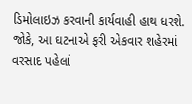ડિમોલાઇઝ કરવાની કાર્યવાહી હાથ ધરશે. જોકે, આ ઘટનાએ ફરી એકવાર શહેરમાં વરસાદ પહેલાં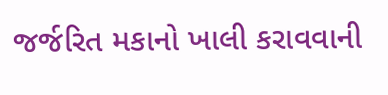જર્જરિત મકાનો ખાલી કરાવવાની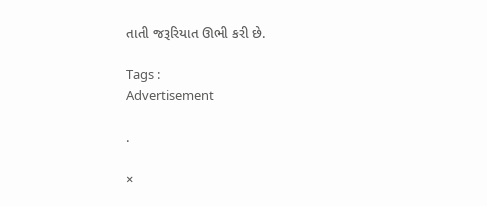તાતી જરૂરિયાત ઊભી કરી છે.

Tags :
Advertisement

.

×